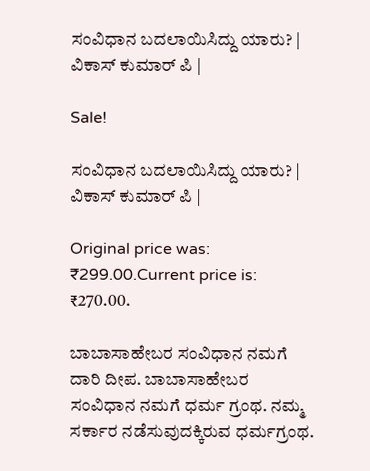ಸಂವಿಧಾನ ಬದಲಾಯಿಸಿದ್ದು ಯಾರು? | ವಿಕಾಸ್ ಕುಮಾರ್ ಪಿ |

Sale!

ಸಂವಿಧಾನ ಬದಲಾಯಿಸಿದ್ದು ಯಾರು? | ವಿಕಾಸ್ ಕುಮಾರ್ ಪಿ |

Original price was: ₹299.00.Current price is: ₹270.00.

ಬಾಬಾಸಾಹೇಬರ ಸಂವಿಧಾನ ನಮಗೆ ದಾರಿ ದೀಪ. ಬಾಬಾಸಾಹೇಬರ ಸಂವಿಧಾನ ನಮಗೆ ಧರ್ಮ ಗ್ರಂಥ. ನಮ್ಮ ಸರ್ಕಾರ ನಡೆಸುವುದಕ್ಕಿರುವ ಧರ್ಮಗ್ರಂಥ.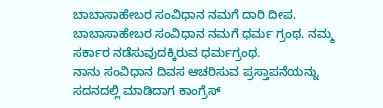ಬಾಬಾಸಾಹೇಬರ ಸಂವಿಧಾನ ನಮಗೆ ದಾರಿ ದೀಪ. ಬಾಬಾಸಾಹೇಬರ ಸಂವಿಧಾನ ನಮಗೆ ಧರ್ಮ ಗ್ರಂಥ. ನಮ್ಮ ಸರ್ಕಾರ ನಡೆಸುವುದಕ್ಕಿರುವ ಧರ್ಮಗ್ರಂಥ.
ನಾನು ಸಂವಿಧಾನ ದಿವಸ ಆಚರಿಸುವ ಪ್ರಸ್ತಾಪನೆಯನ್ನು ಸದನದಲ್ಲಿ ಮಾಡಿದಾಗ ಕಾಂಗ್ರೆಸ್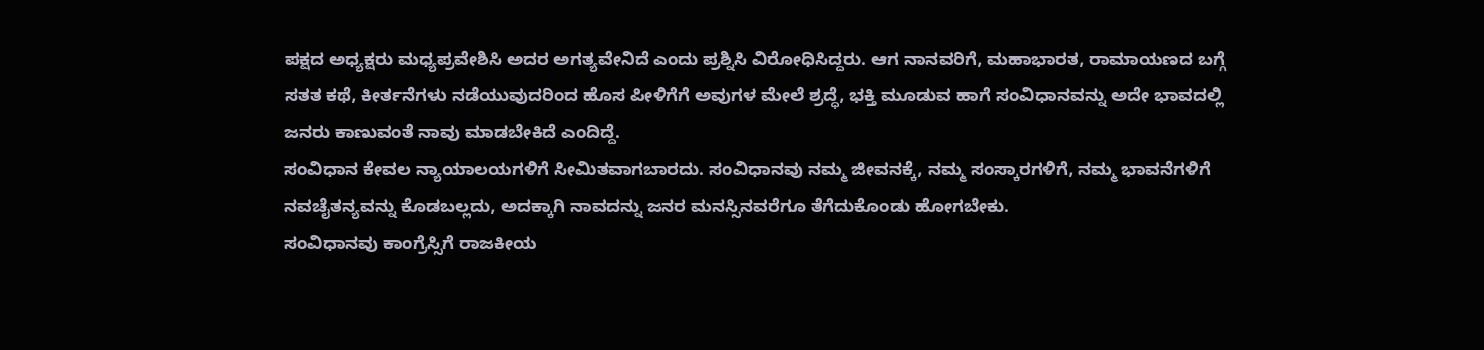ಪಕ್ಷದ ಅಧ್ಯಕ್ಷರು ಮಧ್ಯಪ್ರವೇಶಿಸಿ ಅದರ ಅಗತ್ಯವೇನಿದೆ ಎಂದು ಪ್ರಶ್ನಿಸಿ ವಿರೋಧಿಸಿದ್ದರು. ಆಗ ನಾನವರಿಗೆ, ಮಹಾಭಾರತ, ರಾಮಾಯಣದ ಬಗ್ಗೆ ಸತತ ಕಥೆ, ಕೀರ್ತನೆಗಳು ನಡೆಯುವುದರಿಂದ ಹೊಸ ಪೀಳಿಗೆಗೆ ಅವುಗಳ ಮೇಲೆ ಶ್ರದ್ಧೆ, ಭಕ್ತಿ ಮೂಡುವ ಹಾಗೆ ಸಂವಿಧಾನವನ್ನು ಅದೇ ಭಾವದಲ್ಲಿ ಜನರು ಕಾಣುವಂತೆ ನಾವು ಮಾಡಬೇಕಿದೆ ಎಂದಿದ್ದೆ.
ಸಂವಿಧಾನ ಕೇವಲ ನ್ಯಾಯಾಲಯಗಳಿಗೆ ಸೀಮಿತವಾಗಬಾರದು. ಸಂವಿಧಾನವು ನಮ್ಮ ಜೀವನಕ್ಕೆ, ನಮ್ಮ ಸಂಸ್ಕಾರಗಳಿಗೆ, ನಮ್ಮ ಭಾವನೆಗಳಿಗೆ ನವಚೈತನ್ಯವನ್ನು ಕೊಡಬಲ್ಲದು, ಅದಕ್ಕಾಗಿ ನಾವದನ್ನು ಜನರ ಮನಸ್ಸಿನವರೆಗೂ ತೆಗೆದುಕೊಂಡು ಹೋಗಬೇಕು.
ಸಂವಿಧಾನವು ಕಾಂಗ್ರೆಸ್ಸಿಗೆ ರಾಜಕೀಯ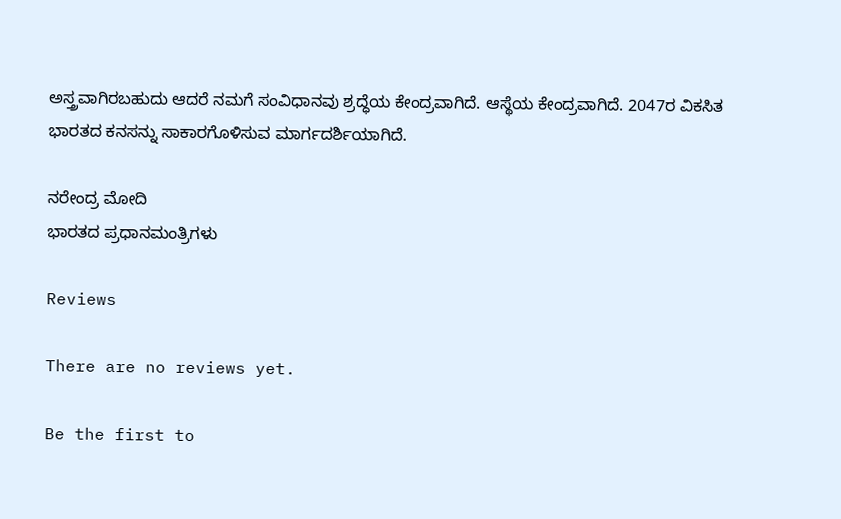ಅಸ್ತ್ರವಾಗಿರಬಹುದು ಆದರೆ ನಮಗೆ ಸಂವಿಧಾನವು ಶ್ರದ್ಧೆಯ ಕೇಂದ್ರವಾಗಿದೆ. ಆಸ್ಥೆಯ ಕೇಂದ್ರವಾಗಿದೆ. 2047ರ ವಿಕಸಿತ ಭಾರತದ ಕನಸನ್ನು ಸಾಕಾರಗೊಳಿಸುವ ಮಾರ್ಗದರ್ಶಿಯಾಗಿದೆ.

ನರೇಂದ್ರ ಮೋದಿ
ಭಾರತದ ಪ್ರಧಾನಮಂತ್ರಿಗಳು

Reviews

There are no reviews yet.

Be the first to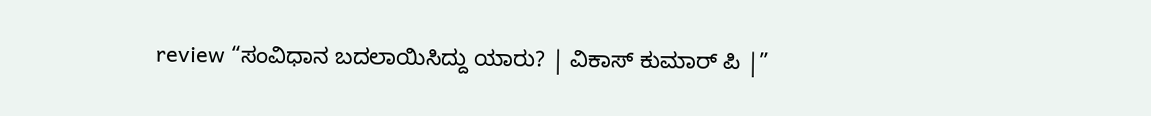review “ಸಂವಿಧಾನ ಬದಲಾಯಿಸಿದ್ದು ಯಾರು? | ವಿಕಾಸ್ ಕುಮಾರ್ ಪಿ |”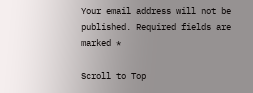Your email address will not be published. Required fields are marked *

Scroll to Top